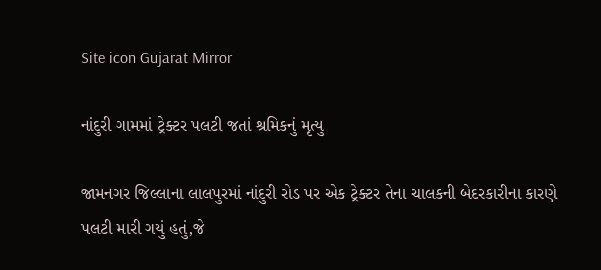Site icon Gujarat Mirror

નાંદુરી ગામમાં ટ્રેક્ટર પલટી જતાં શ્રમિકનું મૃત્યુ

જામનગર જિલ્લાના લાલપુરમાં નાંદુરી રોડ પર એક ટ્રેક્ટર તેના ચાલકની બેદરકારીના કારણે પલટી મારી ગયું હતું,જે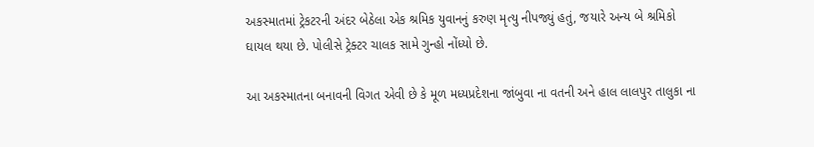અકસ્માતમાં ટ્રેકટરની અંદર બેઠેલા એક શ્રમિક યુવાનનું કરુણ મૃત્યુ નીપજ્યું હતું, જયારે અન્ય બે શ્રમિકો ઘાયલ થયા છે. પોલીસે ટ્રેક્ટર ચાલક સામે ગુન્હો નોંધ્યો છે.

આ અકસ્માતના બનાવની વિગત એવી છે કે મૂળ મધ્યપ્રદેશના જાંબુવા ના વતની અને હાલ લાલપુર તાલુકા ના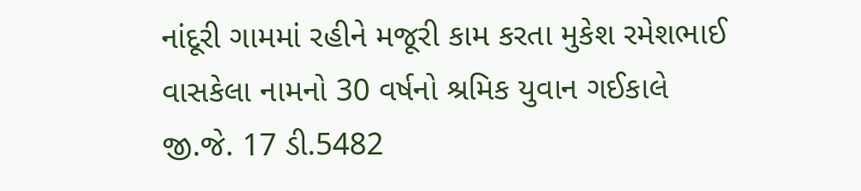નાંદૂરી ગામમાં રહીને મજૂરી કામ કરતા મુકેશ રમેશભાઈ વાસકેલા નામનો 30 વર્ષનો શ્રમિક યુવાન ગઈકાલે જી.જે. 17 ડી.5482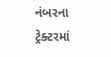નંબરના ટ્રેક્ટરમાં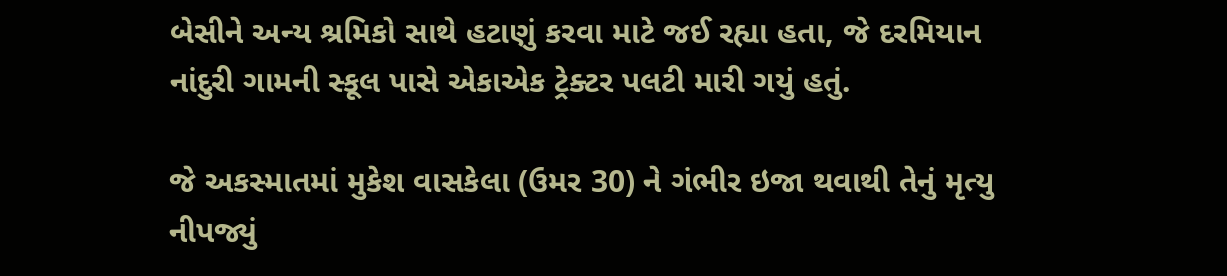બેસીને અન્ય શ્રમિકો સાથે હટાણું કરવા માટે જઈ રહ્યા હતા, જે દરમિયાન નાંદુરી ગામની સ્કૂલ પાસે એકાએક ટ્રેક્ટર પલટી મારી ગયું હતું.

જે અકસ્માતમાં મુકેશ વાસકેલા (ઉમર 30) ને ગંભીર ઇજા થવાથી તેનું મૃત્યુ નીપજ્યું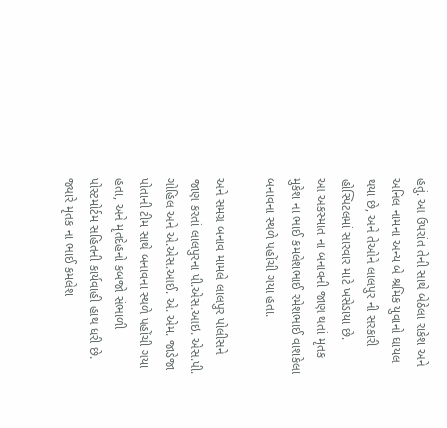હતું. આ ઉપરાંત તેની સાથે બેઠેલા રાકેશ અને અનિલ નામના અન્ય બે શ્રમિક યુવાનો ઘાયલ થયા છે, અને તેઓને લાલપુર ની સરકારી હોસ્પિટલમાં સારવાર માટે ખસેડાયા છે.
આ અકસ્માત ના બનાવની જાણ થતાં મૃતક મુકેશ ના ભાઈ કમલેશભાઈ રમેશભાઈ વાશકેલા બનાવના સ્થળે પહોંચી ગયા હતા.

અને સમગ્ર બનાવ મામલે લાલપુર પોલીસને જાણ કરતાં લાલપુરના પી.એસ.આઇ. એસ.પી. ગોહિલ અને એ.એસ.આઈ. એ. એમ. જાડેજા પોતાની ટીમ સાથે બનાવના સ્થળે પહોંચી ગયા હતા, અને મૃતદેહનો કબજો સંભાળી પોસ્ટમોર્ટમ સહિતની કાર્યવાહી હાથ ધરી છે. જ્યારે મૃતક ના ભાઈ કમલેશ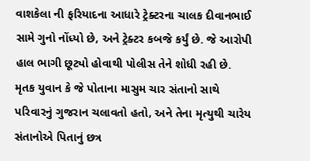વાશકેલા ની ફરિયાદના આધારે ટ્રેક્ટરના ચાલક દીવાનભાઈ સામે ગુનો નોંધ્યો છે, અને ટ્રેક્ટર કબજે કર્યું છે. જે આરોપી હાલ ભાગી છૂટ્યો હોવાથી પોલીસ તેને શોધી રહી છે. મૃતક યુવાન કે જે પોતાના માસુમ ચાર સંતાનો સાથે પરિવારનું ગુજરાન ચલાવતો હતો, અને તેના મૃત્યુથી ચારેય સંતાનોએ પિતાનું છત્ર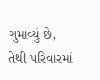ગુમાવ્યું છે, તેથી પરિવારમાં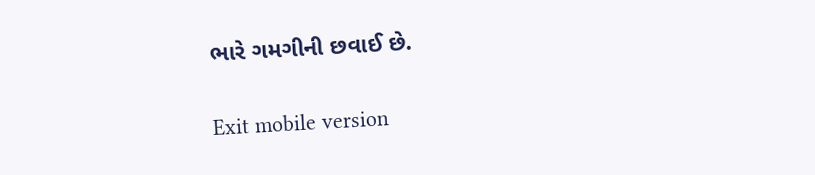ભારે ગમગીની છવાઈ છે.

Exit mobile version